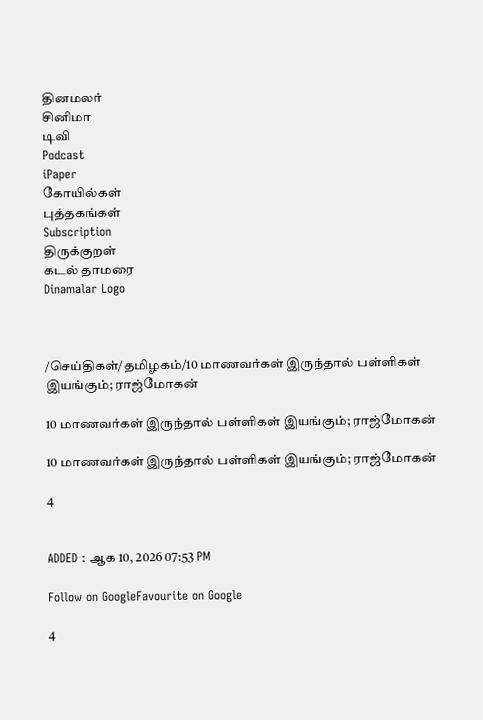தினமலர்
சினிமா
டிவி
Podcast
iPaper
கோயில்கள்
புத்தகங்கள்
Subscription
திருக்குறள்
கடல் தாமரை
Dinamalar Logo



/செய்திகள்/தமிழகம்/10 மாணவர்கள் இருந்தால் பள்ளிகள் இயங்கும்; ராஜ்மோகன்

10 மாணவர்கள் இருந்தால் பள்ளிகள் இயங்கும்; ராஜ்மோகன்

10 மாணவர்கள் இருந்தால் பள்ளிகள் இயங்கும்; ராஜ்மோகன்

4


ADDED : ஆக 10, 2026 07:53 PM

Follow on GoogleFavourite on Google

4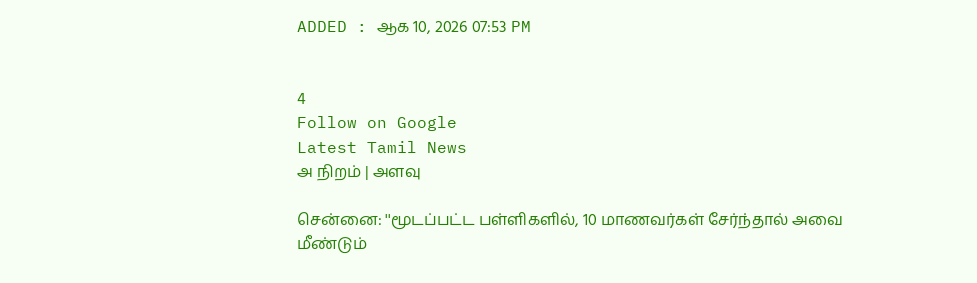ADDED : ஆக 10, 2026 07:53 PM


4
Follow on Google
Latest Tamil News
அ நிறம் | அளவு

சென்னை: ''மூடப்பட்ட பள்ளிகளில், 10 மாணவர்கள் சேர்ந்தால் அவை மீண்டும்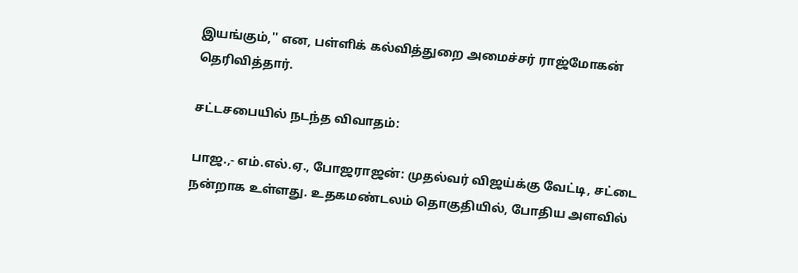இயங்கும்,'' என, பள்ளிக் கல்வித்துறை அமைச்சர் ராஜ்மோகன் தெரிவித்தார்.

சட்டசபையில் நடந்த விவாதம்:

பாஜ.,- எம்.எல்.ஏ., போஜராஜன்: முதல்வர் விஜய்க்கு வேட்டி, சட்டை நன்றாக உள்ளது. உதகமண்டலம் தொகுதியில், போதிய அளவில்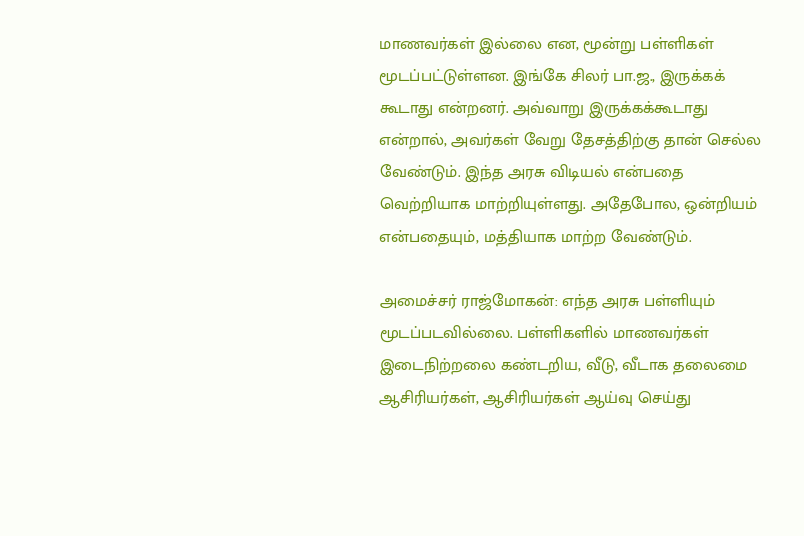மாணவர்கள் இல்லை என, மூன்று பள்ளிகள் மூடப்பட்டுள்ளன. இங்கே சிலர் பா.ஜ., இருக்கக் கூடாது என்றனர். அவ்வாறு இருக்கக்கூடாது என்றால், அவர்கள் வேறு தேசத்திற்கு தான் செல்ல வேண்டும். இந்த அரசு விடியல் என்பதை வெற்றியாக மாற்றியுள்ளது. அதேபோல, ஒன்றியம் என்பதையும், மத்தியாக மாற்ற வேண்டும்.

அமைச்சர் ராஜ்மோகன்: எந்த அரசு பள்ளியும் மூடப்படவில்லை. பள்ளிகளில் மாணவர்கள் இடைநிற்றலை கண்டறிய, வீடு, வீடாக தலைமை ஆசிரியர்கள், ஆசிரியர்கள் ஆய்வு செய்து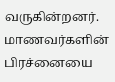வருகின்றனர். மாணவர்களின் பிரச்னையை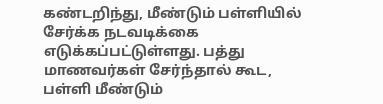கண்டறிந்து, மீண்டும் பள்ளியில் சேர்க்க நடவடிக்கை எடுக்கப்பட்டுள்ளது. பத்து மாணவர்கள் சேர்ந்தால் கூட, பள்ளி மீண்டும்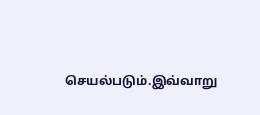செயல்படும்.இவ்வாறு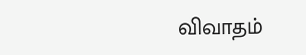விவாதம்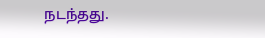நடந்தது.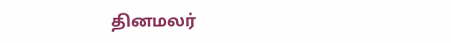தினமலர்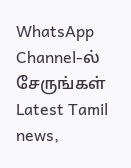WhatsApp Channel-ல் சேருங்கள்
Latest Tamil news,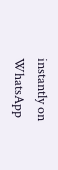instantly on WhatsApp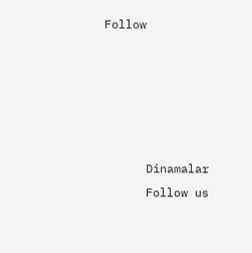Follow





      Dinamalar
      Follow us